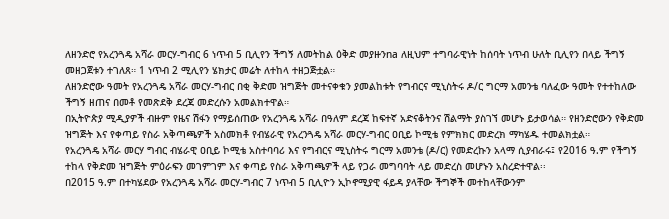ለዘንድሮ የአረንጓዴ አሻራ መርሃ-ግብር 6 ነጥብ 5 ቢሊየን ችግኝ ለመትከል ዕቅድ መያዙንna ለዚህም ተግባራዊነት ከሰባት ነጥብ ሁለት ቢሊየን በላይ ችግኝ መዘጋጀቱን ተገለጸ። 1 ነጥብ 2 ሚሊየን ሄክታር መሬት ለተከላ ተዘጋጅቷል።
ለዘንድሮው ዓመት የአረንጓዴ አሻራ መርሃ-ግብር በቂ ቅድመ ዝግጅት መተናቀቁን ያመልከቱት የግብርና ሚኒስትሩ ዶ/ር ግርማ አመንቴ ባለፈው ዓመት የተተከለው ችግኝ ዘጠና በመቶ የመጽደቅ ደረጃ መድረሱን አመልክተዋል።
በኢትዮጵያ ሚዲያዎች ብዙም የዜና ሽፋን የማይሰጠው የአረንጓዴ አሻራ በዓለም ደረጃ ከፍተኛ አድናቆትንና ሽልማት ያስገኘ መሆኑ ይታወሳል። የዘንድሮውን የቅድመ ዝግጅት እና የቀጣይ የስራ አቅጣጫዎች አስመክቶ የብሄራዊ የአረንጓዴ አሻራ መርሃ-ግብር ዐቢይ ኮሚቴ የምክክር መድረክ ማካሄዱ ተመልክቷል።
የአረንጓዴ አሻራ መርሃ ግብር ብሄራዊ ዐቢይ ኮሚቴ አስተባባሪ እና የግብርና ሚኒስትሩ ግርማ አመንቴ (ዶ/ር) የመድረኩን አላማ ሲያብራሩ፤ የ2016 ዓ.ም የችግኝ ተከላ የቅድመ ዝግጅት ምዕራፍን መገምገም እና ቀጣይ የስራ አቅጣጫዎች ላይ የጋራ መግባባት ላይ መድረስ መሆኑን አስረድተዋል፡፡
በ2015 ዓ.ም በተካሄደው የአረንጓዴ አሻራ መርሃ-ግብር 7 ነጥብ 5 ቢሊዮን ኢኮኖሚያዊ ፋይዳ ያላቸው ችግኞች መተከላቸውንም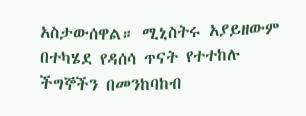አስታውሰዋል። ሚኒስትሩ አያይዘውም በተካሄደ የዳሰሳ ጥናት የተተከሉ ችግኞችን በመንከባከብ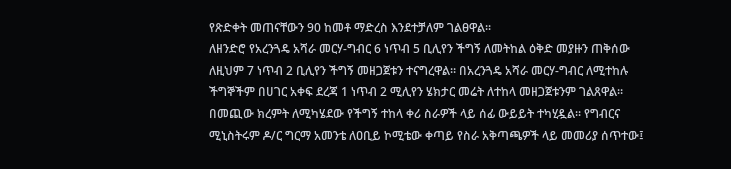የጽድቀት መጠናቸውን 90 ከመቶ ማድረስ እንደተቻለም ገልፀዋል፡፡
ለዘንድሮ የአረንጓዴ አሻራ መርሃ-ግብር 6 ነጥብ 5 ቢሊየን ችግኝ ለመትከል ዕቅድ መያዙን ጠቅሰው ለዚህም 7 ነጥብ 2 ቢሊየን ችግኝ መዘጋጀቱን ተናግረዋል። በአረንጓዴ አሻራ መርሃ-ግብር ለሚተከሉ ችግኞችም በሀገር አቀፍ ደረጃ 1 ነጥብ 2 ሚሊየን ሄክታር መሬት ለተከላ መዘጋጀቱንም ገልጸዋል።
በመጪው ክረምት ለሚካሄደው የችግኝ ተከላ ቀሪ ስራዎች ላይ ሰፊ ውይይት ተካሂዷል፡፡ የግብርና ሚኒስትሩም ዶ/ር ግርማ አመንቴ ለዐቢይ ኮሚቴው ቀጣይ የስራ አቅጣጫዎች ላይ መመሪያ ሰጥተው፤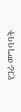የጋራ መግባባት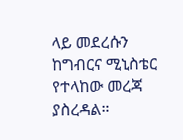ላይ መደረሱን ከግብርና ሚኒስቴር የተላከው መረጃ ያስረዳል።